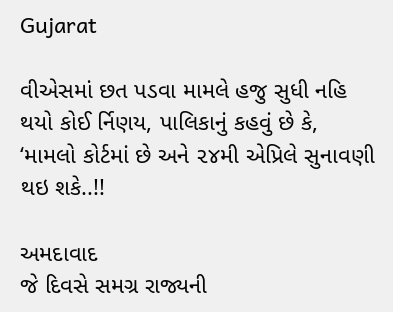Gujarat

વીએસમાં છત પડવા મામલે હજુ સુધી નહિ થયો કોઈ ર્નિણય, પાલિકાનું કહવું છે કે, ‘મામલો કોર્ટમાં છે અને ૨૪મી એપ્રિલે સુનાવણી થઇ શકે..!!

અમદાવાદ
જે દિવસે સમગ્ર રાજ્યની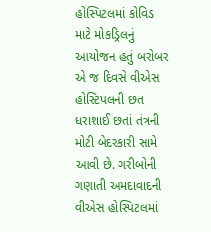હોસ્પિટલમાં કોવિડ માટે મોકડ્રિલનું આયોજન હતું બરોબર એ જ દિવસે વીએસ હોસ્ટિપલની છત ધરાશાઈ છતાં તંત્રની મોટી બેદરકારી સામે આવી છે. ગરીબોની ગણાતી અમદાવાદની વીએસ હોસ્પિટલમાં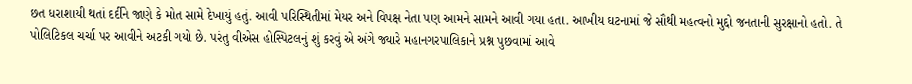છત ધરાશાયી થતાં દર્દીને જાણે કે મોત સામે દેખાયું હતું. આવી પરિસ્થિતીમાં મેયર અને વિપક્ષ નેતા પણ આમને સામને આવી ગયા હતા. આખીય ઘટનામાં જે સૌથી મહત્વનો મુદ્દો જનતાની સુરક્ષાનો હતો. તે પોલિટિકલ ચર્ચા પર આવીને અટકી ગયો છે. પરંતુ વીએસ હોસ્પિટલનું શું કરવું એ અંગે જ્યારે મહાનગરપાલિકાને પ્રશ્ન પુછવામાં આવે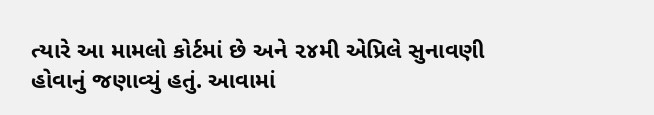ત્યારે આ મામલો કોર્ટમાં છે અને ૨૪મી એપ્રિલે સુનાવણી હોવાનું જણાવ્યું હતું. આવામાં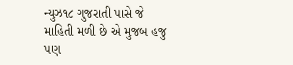ન્યુઝ૧૮ ગુજરાતી પાસે જે માહિતી મળી છે એ મુજબ હજુ પણ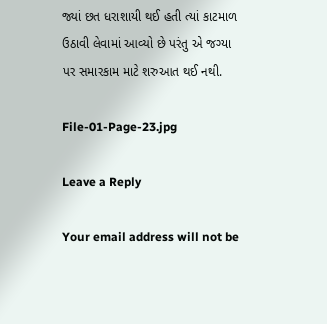જ્યાં છત ધરાશાયી થઈ હતી ત્યાં કાટમાળ ઉઠાવી લેવામાં આવ્યો છે પરંતુ એ જગ્યા પર સમારકામ માટે શરુઆત થઈ નથી.

File-01-Page-23.jpg

Leave a Reply

Your email address will not be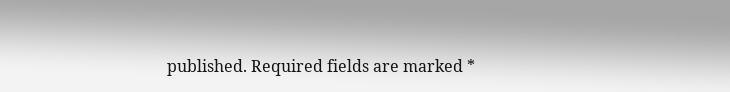published. Required fields are marked *